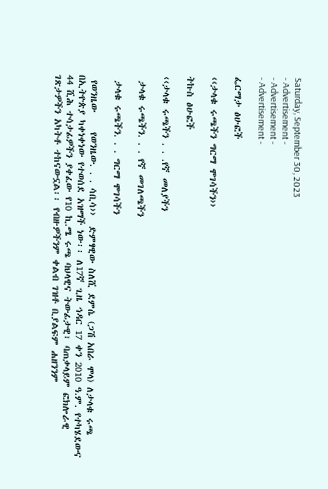Saturday, September 30, 2023
- Advertisement -
- Advertisement -
- Advertisement -

ፌርማታ ፅሁፎች

‹‹ታላቁ ሩጫችን ግርማ ሞገሳችን››

ትኩስ ፅሁፎች

‹‹ታላቁ ሩጫችን . . .የኛ መለያችን

 ታላቁ ሩጫችን. . . የኛ መገለጫችን

 ታላቁ ሩጫችን. . . ግርማ ሞገሳችን

 የወንዜው    የወንዜው. . . ሳቢሳ››  ድምፃዊው ስለሺ ደምሴ (ጋሽ አበራ ሞላ) ለታላቁ ሩጫ በኢትዮጵያ ካቀነቀነው የተወሰደ አዝማች ነው፡፡ ለ17ኛ ጊዜ ኅዳር 17 ቀን 2010 ዓ.ም. የተካሄደውና 44 ሺሕ ተሳታፊዎችን ያቀፈው የ10 ኪ.ሜ ሩጫ ባህላዊና ትውፊታዊ፣ ባጠቃላይም ፎክሎራዊ ገጽታዎችን አካትቶ ተከናውኗል፡፡ የብዙዎችንም ቀልብ ገዝቶ ቢያልፍም ሐዘንንም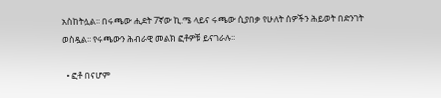አስከትሏል፡፡ በሩጫው ሒደት 7ኛው ኪ.ሜ ላይና ሩጫው ሲያበቃ የሁለት ሰዎችን ሕይወት በድንገት ወስዷል፡፡ የሩጫውን ሕብራዊ መልክ ፎቶዎቹ ይናገራሉ፡፡

  • ፎቶ በናሆም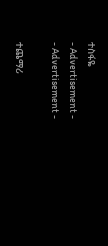ተስፋዬ
- Advertisement -
- Advertisement -

ተጨማሪ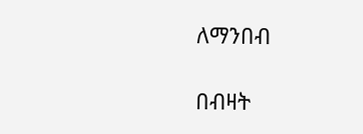ለማንበብ

በብዛት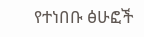የተነበቡ ፅሁፎች